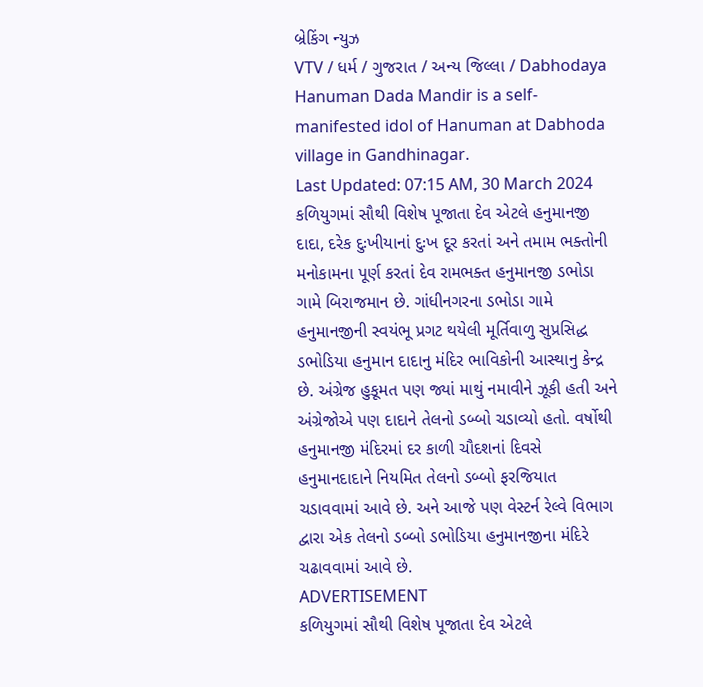બ્રેકિંગ ન્યુઝ
VTV / ધર્મ / ગુજરાત / અન્ય જિલ્લા / Dabhodaya Hanuman Dada Mandir is a self-manifested idol of Hanuman at Dabhoda village in Gandhinagar.
Last Updated: 07:15 AM, 30 March 2024
કળિયુગમાં સૌથી વિશેષ પૂજાતા દેવ એટલે હનુમાનજી દાદા, દરેક દુઃખીયાનાં દુઃખ દૂર કરતાં અને તમામ ભક્તોની મનોકામના પૂર્ણ કરતાં દેવ રામભક્ત હનુમાનજી ડભોડા ગામે બિરાજમાન છે. ગાંધીનગરના ડભોડા ગામે હનુમાનજીની સ્વયંભૂ પ્રગટ થયેલી મૂર્તિવાળુ સુપ્રસિદ્ધ ડભોડિયા હનુમાન દાદાનુ મંદિર ભાવિકોની આસ્થાનુ કેન્દ્ર છે. અંગ્રેજ હુકૂમત પણ જ્યાં માથું નમાવીને ઝૂકી હતી અને અંગ્રેજોએ પણ દાદાને તેલનો ડબ્બો ચડાવ્યો હતો. વર્ષોથી હનુમાનજી મંદિરમાં દર કાળી ચૌદશનાં દિવસે હનુમાનદાદાને નિયમિત તેલનો ડબ્બો ફરજિયાત ચડાવવામાં આવે છે. અને આજે પણ વેસ્ટર્ન રેલ્વે વિભાગ દ્વારા એક તેલનો ડબ્બો ડભોડિયા હનુમાનજીના મંદિરે ચઢાવવામાં આવે છે.
ADVERTISEMENT
કળિયુગમાં સૌથી વિશેષ પૂજાતા દેવ એટલે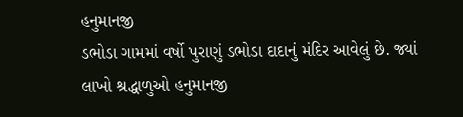હનુમાનજી
ડભોડા ગામમાં વર્ષો પુરાણું ડભોડા દાદાનું મંદિર આવેલું છે. જ્યાં લાખો શ્રદ્ધાળુઓ હનુમાનજી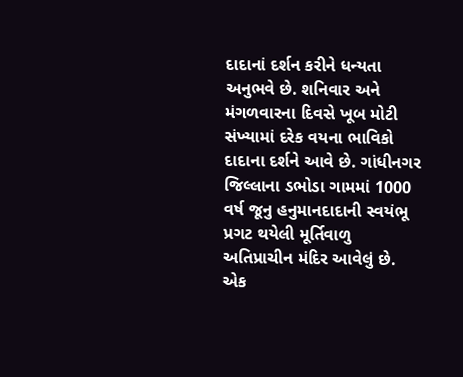દાદાનાં દર્શન કરીને ધન્યતા અનુભવે છે. શનિવાર અને મંગળવારના દિવસે ખૂબ મોટી સંખ્યામાં દરેક વયના ભાવિકો દાદાના દર્શને આવે છે. ગાંધીનગર જિલ્લાના ડભોડા ગામમાં 1000 વર્ષ જૂનુ હનુમાનદાદાની સ્વયંભૂ પ્રગટ થયેલી મૂર્તિવાળુ અતિપ્રાચીન મંદિર આવેલું છે. એક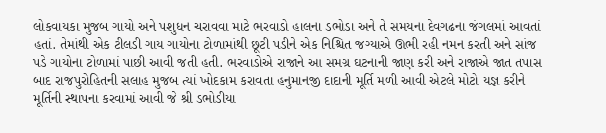લોકવાયકા મુજબ ગાયો અને પશુધન ચરાવવા માટે ભરવાડો હાલના ડભોડા અને તે સમયના દેવગઢના જંગલમાં આવતાં હતાં. તેમાંથી એક ટીલડી ગાય ગાયોના ટોળામાંથી છૂટી પડીને એક નિશ્ચિત જગ્યાએ ઊભી રહી નમન કરતી અને સાંજ પડે ગાયોના ટોળામાં પાછી આવી જતી હતી. ભરવાડોએ રાજાને આ સમગ્ર ઘટનાની જાણ કરી અને રાજાએ જાત તપાસ બાદ રાજપુરોહિતની સલાહ મુજબ ત્યાં ખોદકામ કરાવતા હનુમાનજી દાદાની મૂર્તિ મળી આવી એટલે મોટો યજ્ઞ કરીને મૂર્તિની સ્થાપના કરવામાં આવી જે શ્રી ડભોડીયા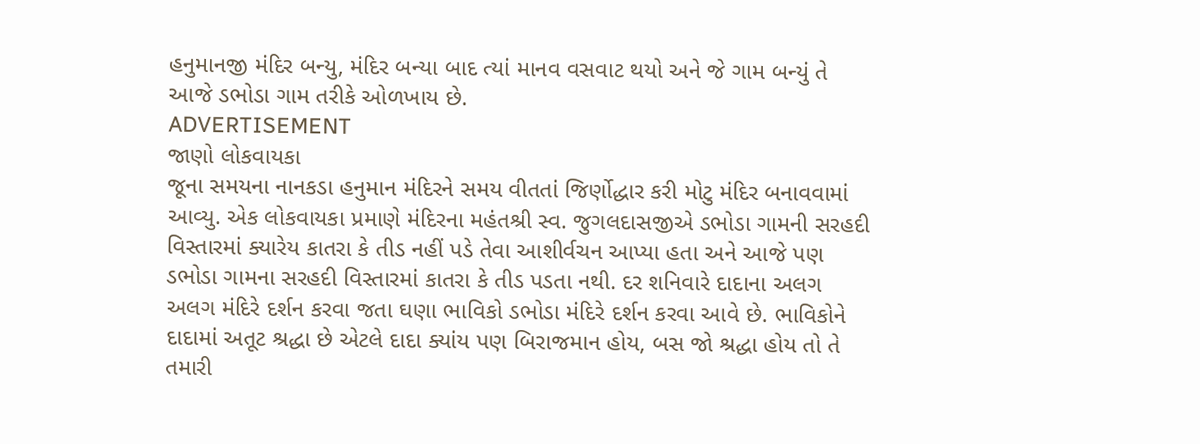હનુમાનજી મંદિર બન્યુ, મંદિર બન્યા બાદ ત્યાં માનવ વસવાટ થયો અને જે ગામ બન્યું તે આજે ડભોડા ગામ તરીકે ઓળખાય છે.
ADVERTISEMENT
જાણો લોકવાયકા
જૂના સમયના નાનકડા હનુમાન મંદિરને સમય વીતતાં જિર્ણોદ્ધાર કરી મોટુ મંદિર બનાવવામાં આવ્યુ. એક લોકવાયકા પ્રમાણે મંદિરના મહંતશ્રી સ્વ. જુગલદાસજીએ ડભોડા ગામની સરહદી વિસ્તારમાં ક્યારેય કાતરા કે તીડ નહીં પડે તેવા આશીર્વચન આપ્યા હતા અને આજે પણ ડભોડા ગામના સરહદી વિસ્તારમાં કાતરા કે તીડ પડતા નથી. દર શનિવારે દાદાના અલગ અલગ મંદિરે દર્શન કરવા જતા ઘણા ભાવિકો ડભોડા મંદિરે દર્શન કરવા આવે છે. ભાવિકોને દાદામાં અતૂટ શ્રદ્ધા છે એટલે દાદા ક્યાંય પણ બિરાજમાન હોય, બસ જો શ્રદ્ધા હોય તો તે તમારી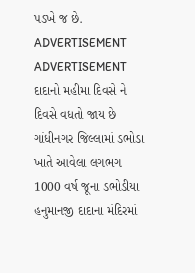પડખે જ છે.
ADVERTISEMENT
ADVERTISEMENT
દાદાનો મહીમા દિવસે ને દિવસે વધતો જાય છે
ગાંધીનગર જિલ્લામાં ડભોડા ખાતે આવેલા લગભગ 1000 વર્ષ જૂના ડભોડીયા હનુમાનજી દાદાના મંદિરમાં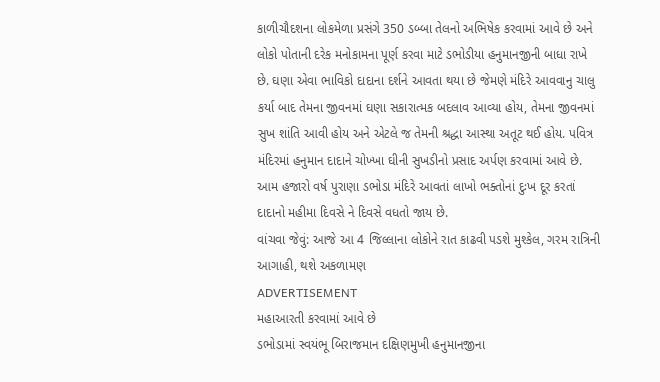કાળીચૌદશના લોકમેળા પ્રસંગે 350 ડબ્બા તેલનો અભિષેક કરવામાં આવે છે અને લોકો પોતાની દરેક મનોકામના પૂર્ણ કરવા માટે ડભોડીયા હનુમાનજીની બાધા રાખે છે. ઘણા એવા ભાવિકો દાદાના દર્શને આવતા થયા છે જેમણે મંદિરે આવવાનુ ચાલુ કર્યા બાદ તેમના જીવનમાં ઘણા સકારાત્મક બદલાવ આવ્યા હોય, તેમના જીવનમાં સુખ શાંતિ આવી હોય અને એટલે જ તેમની શ્રદ્ધા આસ્થા અતૂટ થઈ હોય. પવિત્ર મંદિરમાં હનુમાન દાદાને ચોખ્ખા ઘીની સુખડીનો પ્રસાદ અર્પણ કરવામાં આવે છે. આમ હજારો વર્ષ પુરાણા ડભોડા મંદિરે આવતાં લાખો ભક્તોનાં દુઃખ દૂર કરતાં દાદાનો મહીમા દિવસે ને દિવસે વધતો જાય છે.
વાંચવા જેવું: આજે આ 4 જિલ્લાના લોકોને રાત કાઢવી પડશે મુશ્કેલ, ગરમ રાત્રિની આગાહી, થશે અકળામણ
ADVERTISEMENT
મહાઆરતી કરવામાં આવે છે
ડભોડામાં સ્વયંભૂ બિરાજમાન દક્ષિણમુખી હનુમાનજીના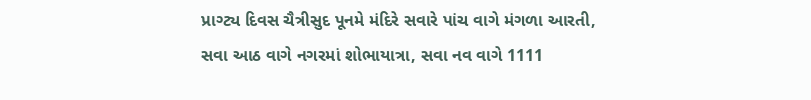પ્રાગ્ટ્ય દિવસ ચૈત્રીસુદ પૂનમે મંદિરે સવારે પાંચ વાગે મંગળા આરતી, સવા આઠ વાગે નગરમાં શોભાયાત્રા, સવા નવ વાગે 1111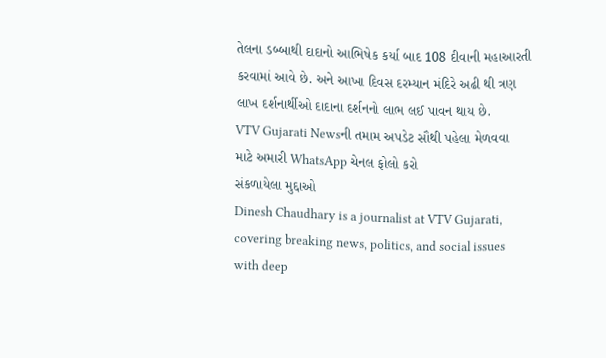તેલના ડબ્બાથી દાદાનો આભિષેક કર્યા બાદ 108 દીવાની મહાઆરતી કરવામાં આવે છે. અને આખા દિવસ દરમ્યાન મંદિરે અઢી થી ત્રણ લાખ દર્શનાર્થીઓ દાદાના દર્શનનો લાભ લઈ પાવન થાય છે.
VTV Gujarati Newsની તમામ અપડેટ સૌથી પહેલા મેળવવા માટે અમારી WhatsApp ચેનલ ફોલો કરો
સંકળાયેલા મુદ્દાઓ
Dinesh Chaudhary is a journalist at VTV Gujarati, covering breaking news, politics, and social issues with deep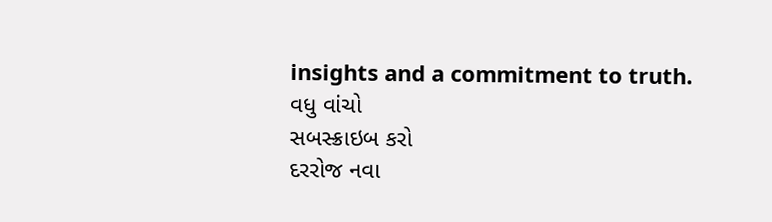insights and a commitment to truth.
વધુ વાંચો
સબસ્ક્રાઇબ કરો
દરરોજ નવા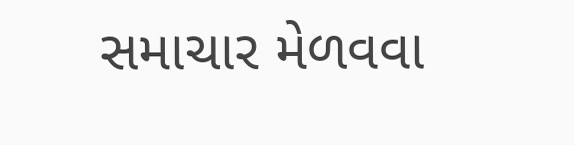સમાચાર મેળવવા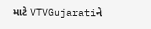માટે VTVGujaratiને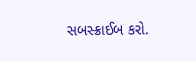સબસ્ક્રાઈબ કરો.